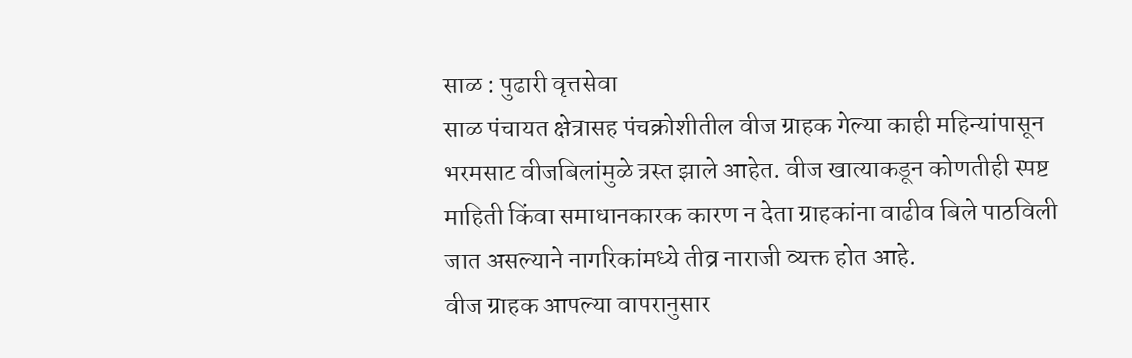साळ : पुढारी वृत्तसेवा
साळ पंचायत क्षेत्रासह पंचक्रोशीतील वीज ग्राहक गेल्या काही महिन्यांपासून भरमसाट वीजबिलांमुळे त्रस्त झाले आहेत. वीज खात्याकडून कोणतीही स्पष्ट माहिती किंवा समाधानकारक कारण न देता ग्राहकांना वाढीव बिले पाठविली जात असल्याने नागरिकांमध्ये तीव्र नाराजी व्यक्त होत आहे.
वीज ग्राहक आपल्या वापरानुसार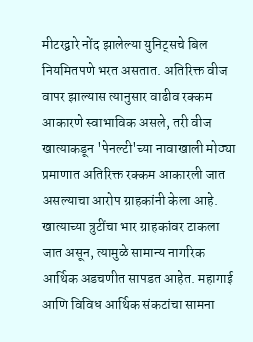मीटरद्वारे नोंद झालेल्या युनिट्सचे बिल नियमितपणे भरत असतात. अतिरिक्त वीज वापर झाल्यास त्यानुसार वाढीव रक्कम आकारणे स्वाभाविक असले, तरी वीज खात्याकडून 'पेनल्टी'च्या नावाखाली मोठ्या प्रमाणात अतिरिक्त रक्कम आकारली जात असल्याचा आरोप ग्राहकांनी केला आहे.
खात्याच्या त्रुटींचा भार ग्राहकांवर टाकला जात असून, त्यामुळे सामान्य नागरिक आर्थिक अडचणीत सापडत आहेत. महागाई आणि विविध आर्थिक संकटांचा सामना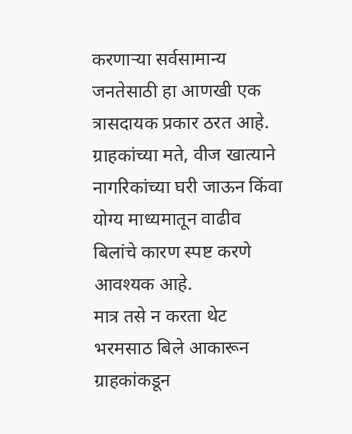करणाऱ्या सर्वसामान्य जनतेसाठी हा आणखी एक त्रासदायक प्रकार ठरत आहे. ग्राहकांच्या मते, वीज खात्याने नागरिकांच्या घरी जाऊन किंवा योग्य माध्यमातून वाढीव बिलांचे कारण स्पष्ट करणे आवश्यक आहे.
मात्र तसे न करता थेट भरमसाठ बिले आकारून ग्राहकांकडून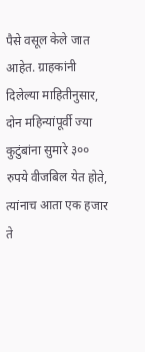पैसे वसूल केले जात आहेत. ग्राहकांनी दिलेल्या माहितीनुसार, दोन महिन्यांपूर्वी ज्या कुटुंबांना सुमारे ३०० रुपये वीजबिल येत होते, त्यांनाच आता एक हजार ते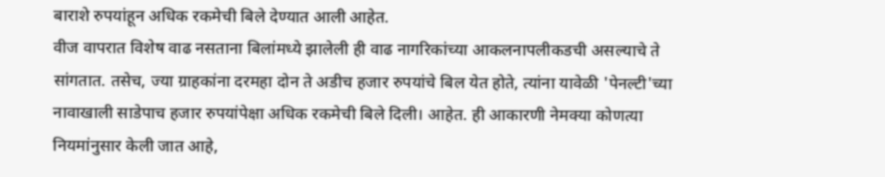बाराशे रुपयांहून अधिक रकमेची बिले देण्यात आली आहेत.
वीज वापरात विशेष वाढ नसताना बिलांमध्ये झालेली ही वाढ नागरिकांच्या आकलनापलीकडची असल्याचे ते सांगतात. तसेच, ज्या ग्राहकांना दरमहा दोन ते अडीच हजार रुपयांचे बिल येत होते, त्यांना यावेळी 'पेनल्टी'च्या नावाखाली साडेपाच हजार रुपयांपेक्षा अधिक रकमेची बिले दिली। आहेत. ही आकारणी नेमक्या कोणत्या नियमांनुसार केली जात आहे,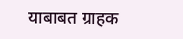याबाबत ग्राहक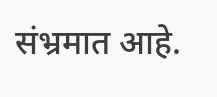संभ्रमात आहे.